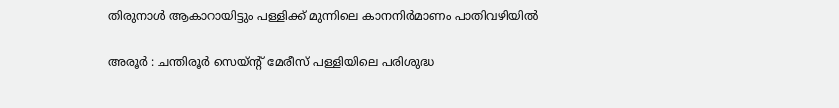തിരുനാൾ ആകാറായിട്ടും പള്ളിക്ക് മുന്നിലെ കാനനിർമാണം പാതിവഴിയിൽ

അരൂർ : ചന്തിരൂർ സെയ്ന്റ് മേരീസ് പള്ളിയിലെ പരിശുദ്ധ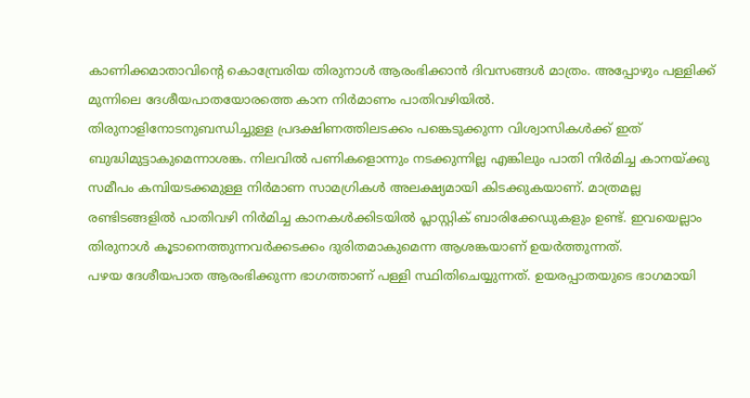കാണിക്കമാതാവിന്റെ കൊമ്പ്രേരിയ തിരുനാൾ ആരംഭിക്കാൻ ദിവസങ്ങൾ മാത്രം. അപ്പോഴും പള്ളിക്ക് മുന്നിലെ ദേശീയപാതയോരത്തെ കാന നിർമാണം പാതിവഴിയിൽ.
തിരുനാളിനോടനുബന്ധിച്ചുള്ള പ്രദക്ഷിണത്തിലടക്കം പങ്കെടുക്കുന്ന വിശ്വാസികൾക്ക് ഇത് ബുദ്ധിമുട്ടാകുമെന്നാശങ്ക. നിലവിൽ പണികളൊന്നും നടക്കുന്നില്ല എങ്കിലും പാതി നിർമിച്ച കാനയ്ക്കു സമീപം കമ്പിയടക്കമുള്ള നിർമാണ സാമഗ്രികൾ അലക്ഷ്യമായി കിടക്കുകയാണ്. മാത്രമല്ല രണ്ടിടങ്ങളിൽ പാതിവഴി നിർമിച്ച കാനകൾക്കിടയിൽ പ്ലാസ്റ്റിക് ബാരിക്കേഡുകളും ഉണ്ട്. ഇവയെല്ലാം തിരുനാൾ കൂടാനെത്തുന്നവർക്കടക്കം ദുരിതമാകുമെന്ന ആശങ്കയാണ് ഉയർത്തുന്നത്.
പഴയ ദേശീയപാത ആരംഭിക്കുന്ന ഭാഗത്താണ് പള്ളി സ്ഥിതിചെയ്യുന്നത്. ഉയരപ്പാതയുടെ ഭാഗമായി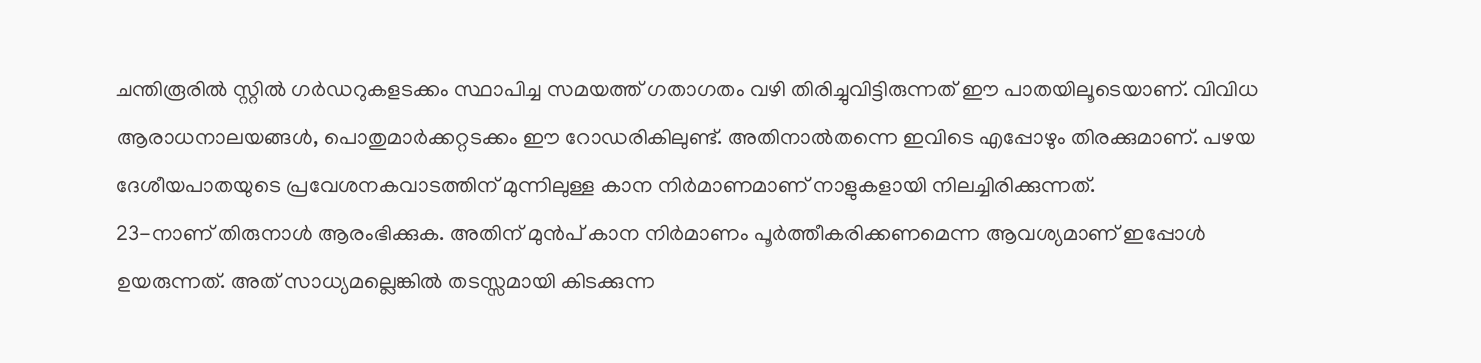ചന്തിരൂരിൽ സ്റ്റിൽ ഗർഡറുകളടക്കം സ്ഥാപിച്ച സമയത്ത് ഗതാഗതം വഴി തിരിച്ചുവിട്ടിരുന്നത് ഈ പാതയിലൂടെയാണ്. വിവിധ ആരാധനാലയങ്ങൾ, പൊതുമാർക്കറ്റടക്കം ഈ റോഡരികിലുണ്ട്. അതിനാൽതന്നെ ഇവിടെ എപ്പോഴും തിരക്കുമാണ്. പഴയ ദേശീയപാതയുടെ പ്രവേശനകവാടത്തിന് മുന്നിലുള്ള കാന നിർമാണമാണ് നാളുകളായി നിലച്ചിരിക്കുന്നത്.
23-നാണ് തിരുനാൾ ആരംഭിക്കുക. അതിന് മുൻപ് കാന നിർമാണം പൂർത്തീകരിക്കണമെന്ന ആവശ്യമാണ് ഇപ്പോൾ ഉയരുന്നത്. അത് സാധ്യമല്ലെങ്കിൽ തടസ്സമായി കിടക്കുന്ന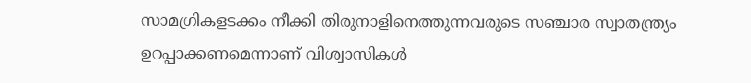സാമഗ്രികളടക്കം നീക്കി തിരുനാളിനെത്തുന്നവരുടെ സഞ്ചാര സ്വാതന്ത്ര്യം ഉറപ്പാക്കണമെന്നാണ് വിശ്വാസികൾ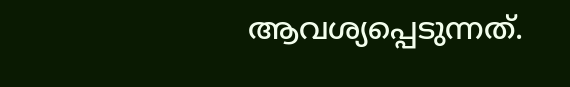ആവശ്യപ്പെടുന്നത്.